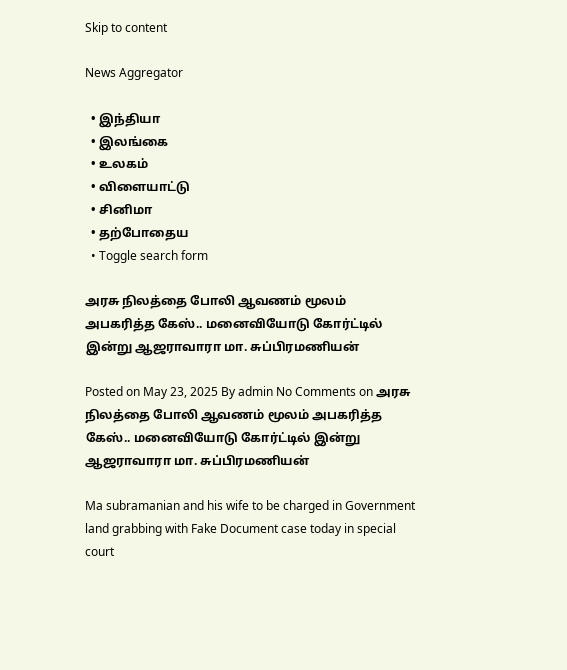Skip to content

News Aggregator

  • இந்தியா
  • இலங்கை
  • உலகம்
  • விளையாட்டு
  • சினிமா
  • தற்போதைய
  • Toggle search form

அரசு நிலத்தை போலி ஆவணம் மூலம் அபகரித்த கேஸ்.. மனைவியோடு கோர்ட்டில் இன்று ஆஜராவாரா மா. சுப்பிரமணியன்

Posted on May 23, 2025 By admin No Comments on அரசு நிலத்தை போலி ஆவணம் மூலம் அபகரித்த கேஸ்.. மனைவியோடு கோர்ட்டில் இன்று ஆஜராவாரா மா. சுப்பிரமணியன்

Ma subramanian and his wife to be charged in Government land grabbing with Fake Document case today in special court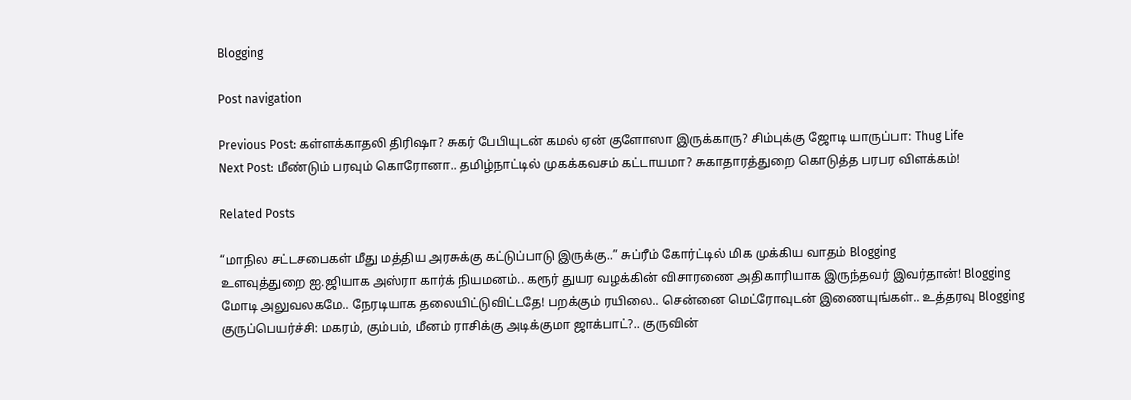Blogging

Post navigation

Previous Post: கள்ளக்காதலி திரிஷா? சுகர் பேபியுடன் கமல் ஏன் குளோஸா இருக்காரு? சிம்புக்கு ஜோடி யாருப்பா: Thug Life
Next Post: மீண்டும் பரவும் கொரோனா.. தமிழ்நாட்டில் முகக்கவசம் கட்டாயமா? சுகாதாரத்துறை கொடுத்த பரபர விளக்கம்!

Related Posts

“மாநில சட்டசபைகள் மீது மத்திய அரசுக்கு கட்டுப்பாடு இருக்கு..” சுப்ரீம் கோர்ட்டில் மிக முக்கிய வாதம் Blogging
உளவுத்துறை ஐ.ஜியாக அஸ்ரா கார்க் நியமனம்.. கரூர் துயர வழக்கின் விசாரணை அதிகாரியாக இருந்தவர் இவர்தான்! Blogging
மோடி அலுவலகமே.. நேரடியாக தலையிட்டுவிட்டதே! பறக்கும் ரயிலை.. சென்னை மெட்ரோவுடன் இணையுங்கள்.. உத்தரவு Blogging
குருப்பெயர்ச்சி: மகரம், கும்பம், மீனம் ராசிக்கு அடிக்குமா ஜாக்பாட்?.. குருவின்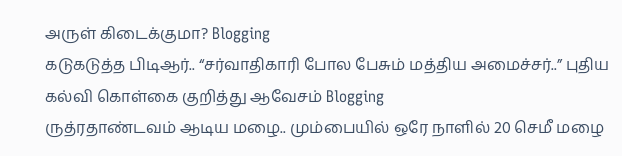அருள் கிடைக்குமா? Blogging
கடுகடுத்த பிடிஆர்.. “சர்வாதிகாரி போல பேசும் மத்திய அமைச்சர்..” புதிய கல்வி கொள்கை குறித்து ஆவேசம் Blogging
ருத்ரதாண்டவம் ஆடிய மழை.. மும்பையில் ஒரே நாளில் 20 செமீ மழை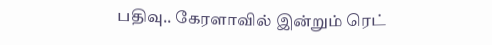பதிவு.. கேரளாவில் இன்றும் ரெட்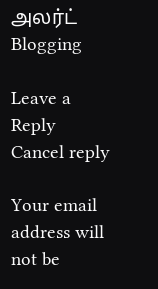அலர்ட் Blogging

Leave a Reply Cancel reply

Your email address will not be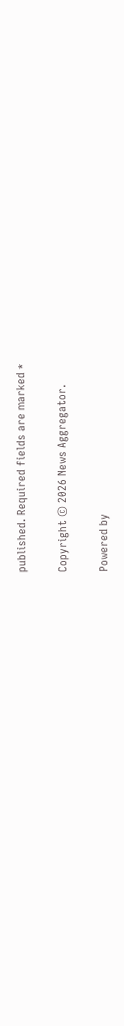published. Required fields are marked *

Copyright © 2026 News Aggregator.

Powered by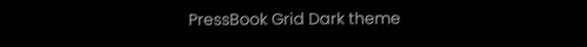PressBook Grid Dark theme